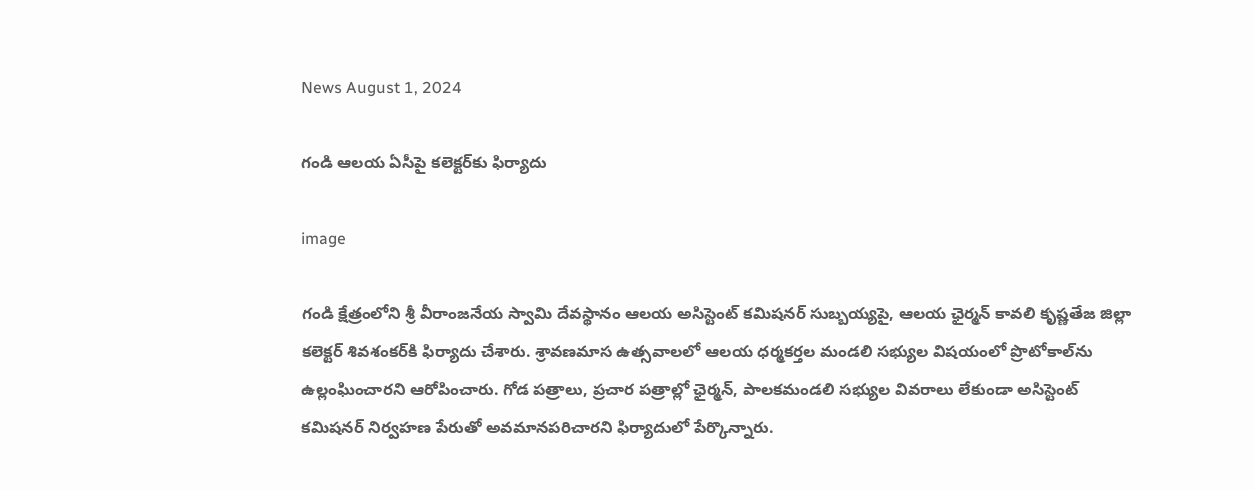News August 1, 2024

గండి ఆలయ ఏసీపై కలెక్టర్‌కు ఫిర్యాదు

image

గండి క్షేత్రంలోని శ్రీ వీరాంజనేయ స్వామి దేవస్థానం ఆలయ అసిస్టెంట్ కమిషనర్ సుబ్బయ్యపై, ఆలయ ఛైర్మన్ కావలి కృష్ణతేజ జిల్లా కలెక్టర్ శివశంకర్‌కి ఫిర్యాదు చేశారు. శ్రావణమాస ఉత్సవాలలో ఆలయ ధర్మకర్తల మండలి సభ్యుల విషయంలో ప్రొటోకాల్‌ను ఉల్లంఘించారని ఆరోపించారు. గోడ పత్రాలు, ప్రచార పత్రాల్లో ఛైర్మన్, పాలకమండలి సభ్యుల వివరాలు లేకుండా అసిస్టెంట్ కమిషనర్ నిర్వహణ పేరుతో అవమానపరిచారని ఫిర్యాదులో పేర్కొన్నారు.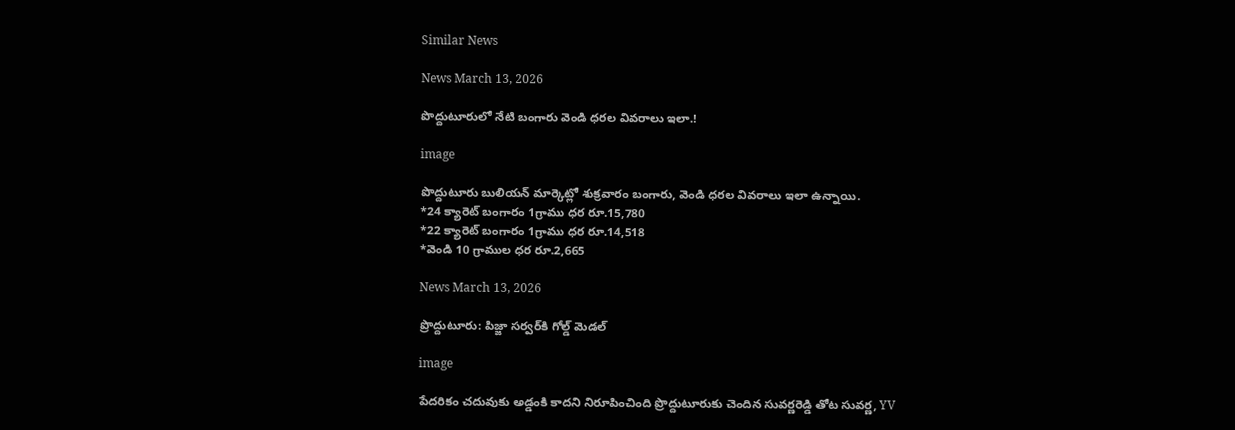Similar News

News March 13, 2026

పొద్దుటూరులో నేటి బంగారు వెండి ధరల వివరాలు ఇలా.!

image

పొద్దుటూరు బులియన్ మార్కెట్లో శుక్రవారం బంగారు, వెండి ధరల వివరాలు ఇలా ఉన్నాయి.
*24 క్యారెట్ బంగారం 1గ్రాము ధర రూ.15,780
*22 క్యారెట్ బంగారం 1గ్రాము ధర రూ.14,518
*వెండి 10 గ్రాముల ధర రూ.2,665

News March 13, 2026

ప్రొద్దుటూరు: పిజ్జా సర్వర్‌కి గోల్డ్ మెడల్

image

పేదరికం చదువుకు అడ్డంకి కాదని నిరూపించింది ప్రొద్దుటూరుకు చెందిన సువర్ణరెడ్డి తోట సువర్ణ, YV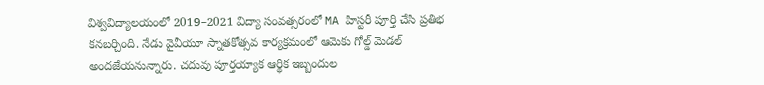విశ్వవిద్యాలయంలో 2019–2021 విద్యా సంవత్సరంలో MA హిస్టరీ పూర్తి చేసి ప్రతిభ కనబర్చింది. నేడు వైవీయూ స్నాతకోత్సవ కార్యక్రమంలో ఆమెకు గోల్డ్ మెడల్ అందజేయనున్నారు. చదువు పూర్తయ్యాక ఆర్థిక ఇబ్బందుల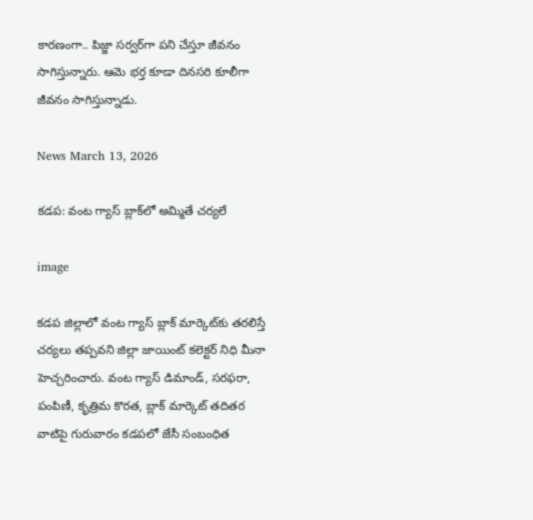కారణంగా.. పిజ్జా సర్వర్‌గా పని చేస్తూ జీవనం సాగిస్తున్నారు. ఆమె భర్త కూడా దినసరి కూలీగా జీవనం సాగిస్తున్నాడు.

News March 13, 2026

కడప: వంట గ్యాస్ బ్లాక్‌లో అమ్మితే చర్యలే

image

కడప జిల్లాలో వంట గ్యాస్ బ్లాక్ మార్కెట్‌కు తరలిస్తే చర్యలు తప్పవని జిల్లా జాయింట్ కలెక్టర్ నిధి మీనా హెచ్చరించారు. వంట గ్యాస్ డిమాండ్, సరఫరా, పంపిణీ, కృత్రిమ కొరత, బ్లాక్ మార్కెట్ తదితర వాటిపై గురువారం కడపలో జేసీ సంబంధిత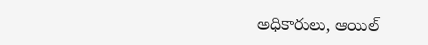అధికారులు, ఆయిల్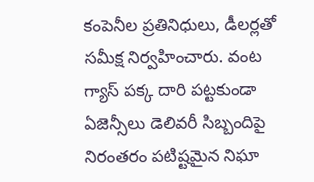కంపెనీల ప్రతినిధులు, డీలర్లతో సమీక్ష నిర్వహించారు. వంట గ్యాస్ పక్క దారి పట్టకుండా ఏజెన్సీలు డెలివరీ సిబ్బందిపై నిరంతరం పటిష్టమైన నిఘా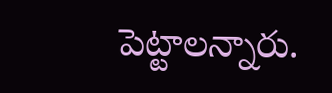పెట్టాలన్నారు.